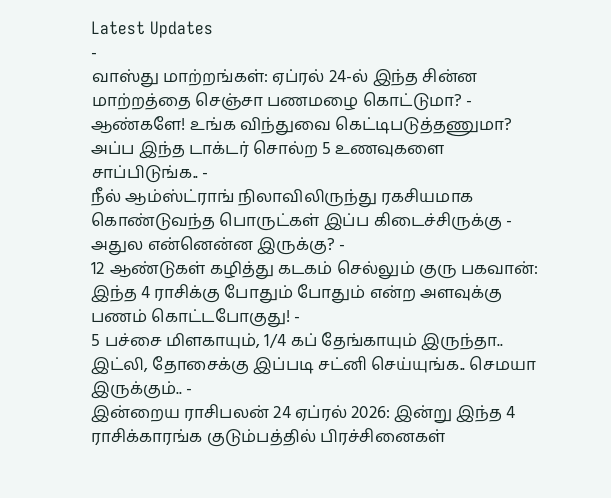Latest Updates
-
வாஸ்து மாற்றங்கள்: ஏப்ரல் 24-ல் இந்த சின்ன மாற்றத்தை செஞ்சா பணமழை கொட்டுமா? -
ஆண்களே! உங்க விந்துவை கெட்டிபடுத்தணுமா? அப்ப இந்த டாக்டர் சொல்ற 5 உணவுகளை சாப்பிடுங்க.. -
நீல் ஆம்ஸ்ட்ராங் நிலாவிலிருந்து ரகசியமாக கொண்டுவந்த பொருட்கள் இப்ப கிடைச்சிருக்கு - அதுல என்னென்ன இருக்கு? -
12 ஆண்டுகள் கழித்து கடகம் செல்லும் குரு பகவான்: இந்த 4 ராசிக்கு போதும் போதும் என்ற அளவுக்கு பணம் கொட்டபோகுது! -
5 பச்சை மிளகாயும், 1/4 கப் தேங்காயும் இருந்தா.. இட்லி, தோசைக்கு இப்படி சட்னி செய்யுங்க.. செமயா இருக்கும்.. -
இன்றைய ராசிபலன் 24 ஏப்ரல் 2026: இன்று இந்த 4 ராசிக்காரங்க குடும்பத்தில் பிரச்சினைகள்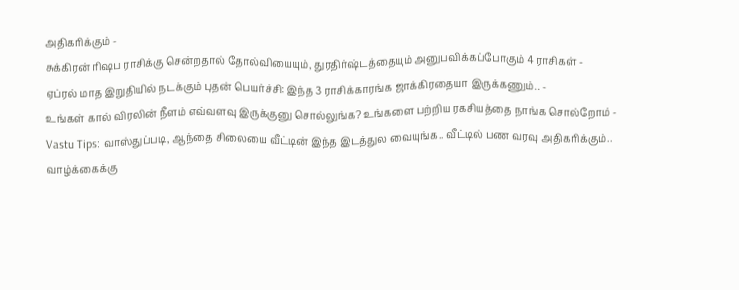அதிகரிக்கும் -
சுக்கிரன் ரிஷப ராசிக்கு சென்றதால் தோல்வியையும், துரதிர்ஷ்டத்தையும் அனுபவிக்கப்போகும் 4 ராசிகள் -
ஏப்ரல் மாத இறுதியில் நடக்கும் புதன் பெயர்ச்சி: இந்த 3 ராசிக்காரங்க ஜாக்கிரதையா இருக்கணும்.. -
உங்கள் கால் விரலின் நீளம் எவ்வளவு இருக்குனு சொல்லுங்க? உங்களை பற்றிய ரகசியத்தை நாங்க சொல்றோம் -
Vastu Tips: வாஸ்துப்படி, ஆந்தை சிலையை வீட்டின் இந்த இடத்துல வையுங்க.. வீட்டில் பண வரவு அதிகரிக்கும்..
வாழ்க்கைக்கு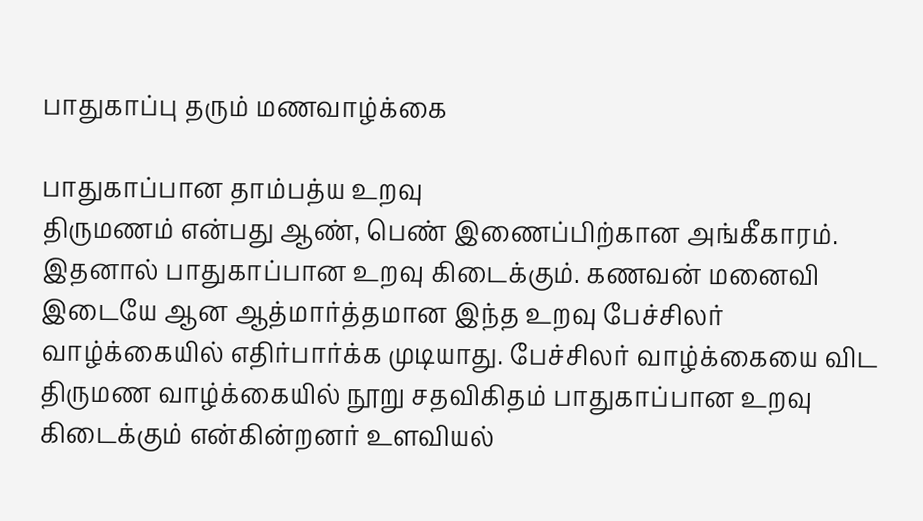பாதுகாப்பு தரும் மணவாழ்க்கை

பாதுகாப்பான தாம்பத்ய உறவு
திருமணம் என்பது ஆண், பெண் இணைப்பிற்கான அங்கீகாரம். இதனால் பாதுகாப்பான உறவு கிடைக்கும். கணவன் மனைவி இடையே ஆன ஆத்மார்த்தமான இந்த உறவு பேச்சிலர் வாழ்க்கையில் எதிர்பார்க்க முடியாது. பேச்சிலர் வாழ்க்கையை விட திருமண வாழ்க்கையில் நூறு சதவிகிதம் பாதுகாப்பான உறவு கிடைக்கும் என்கின்றனர் உளவியல்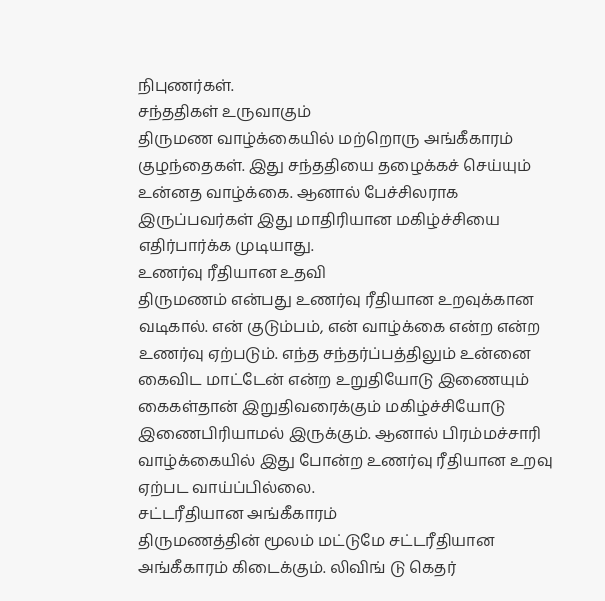நிபுணர்கள்.
சந்ததிகள் உருவாகும்
திருமண வாழ்க்கையில் மற்றொரு அங்கீகாரம் குழந்தைகள். இது சந்ததியை தழைக்கச் செய்யும் உன்னத வாழ்க்கை. ஆனால் பேச்சிலராக இருப்பவர்கள் இது மாதிரியான மகிழ்ச்சியை எதிர்பார்க்க முடியாது.
உணர்வு ரீதியான உதவி
திருமணம் என்பது உணர்வு ரீதியான உறவுக்கான வடிகால். என் குடும்பம், என் வாழ்க்கை என்ற என்ற உணர்வு ஏற்படும். எந்த சந்தர்ப்பத்திலும் உன்னை கைவிட மாட்டேன் என்ற உறுதியோடு இணையும் கைகள்தான் இறுதிவரைக்கும் மகிழ்ச்சியோடு இணைபிரியாமல் இருக்கும். ஆனால் பிரம்மச்சாரி வாழ்க்கையில் இது போன்ற உணர்வு ரீதியான உறவு ஏற்பட வாய்ப்பில்லை.
சட்டரீதியான அங்கீகாரம்
திருமணத்தின் மூலம் மட்டுமே சட்டரீதியான அங்கீகாரம் கிடைக்கும். லிவிங் டு கெதர்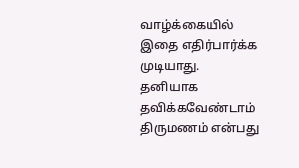வாழ்க்கையில் இதை எதிர்பார்க்க முடியாது.
தனியாக தவிக்கவேண்டாம்
திருமணம் என்பது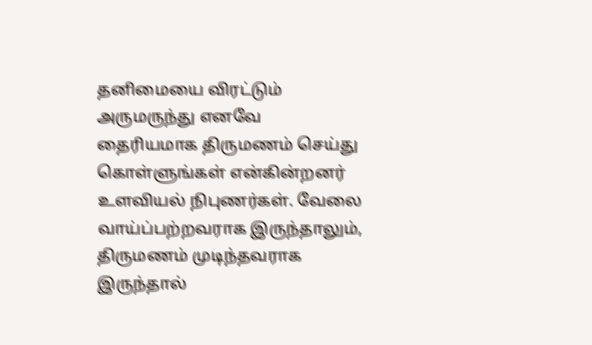தனிமையை விரட்டும் அருமருந்து எனவே தைரியமாக திருமணம் செய்து கொள்ளுங்கள் என்கின்றனர் உளவியல் நிபுணர்கள். வேலை வாய்ப்பற்றவராக இருந்தாலும், திருமணம் முடிந்தவராக இருந்தால்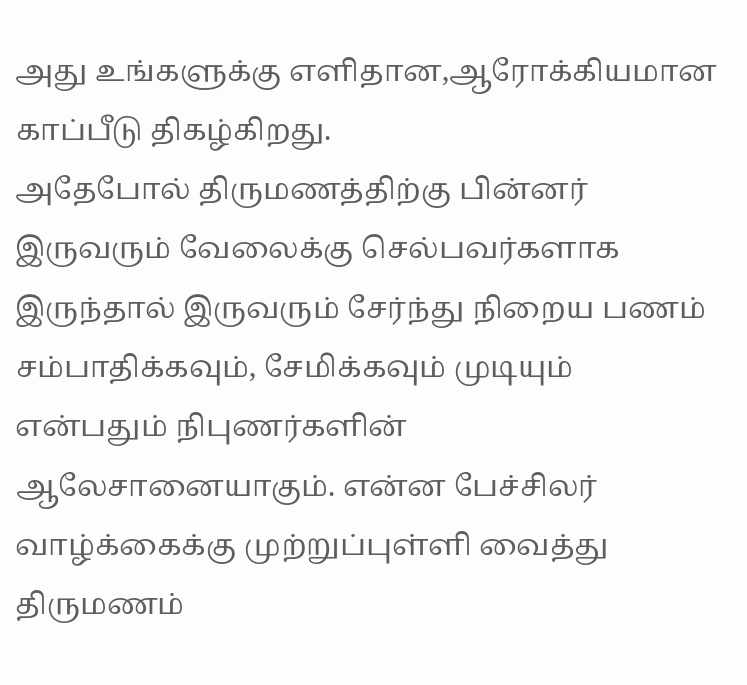அது உங்களுக்கு எளிதான,ஆரோக்கியமான காப்பீடு திகழ்கிறது.
அதேபோல் திருமணத்திற்கு பின்னர் இருவரும் வேலைக்கு செல்பவர்களாக இருந்தால் இருவரும் சேர்ந்து நிறைய பணம் சம்பாதிக்கவும், சேமிக்கவும் முடியும் என்பதும் நிபுணர்களின் ஆலேசானையாகும். என்ன பேச்சிலர் வாழ்க்கைக்கு முற்றுப்புள்ளி வைத்து திருமணம்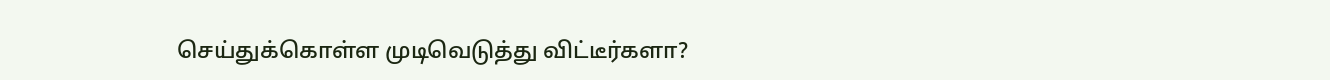செய்துக்கொள்ள முடிவெடுத்து விட்டீர்களா?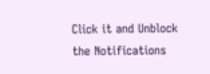Click it and Unblock the Notifications